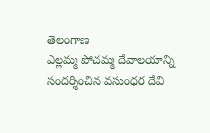తెలంగాణ
ఎల్లమ్మ పోచమ్మ దేవాలయాన్ని సందర్శించిన వసుంధర దేవి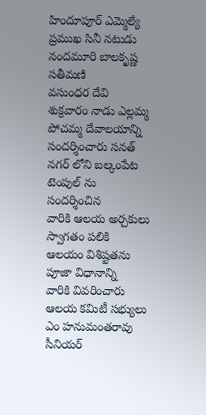హిందూపూర్ ఎమ్మెల్యే ప్రముఖ సినీ నటుడు నందమూరి బాలకృష్ణ సతీమణి
వసుంధర దేవి శుక్రవారం నాడు ఎల్లమ్మ పోచమ్మ దేవాలయాన్ని
సందర్శించారు సనత్ నగర్ లోని బల్కంపేట టెంపుల్ ను సందర్శించిన
వారికి ఆలయ అర్చకులు స్వాగతం పలికి ఆలయం విశిష్టతను పూజా విధానాన్ని
వారికి వివరించారు ఆలయ కమిటీ సభ్యులు ఎం హనుమంతరావు సీనియర్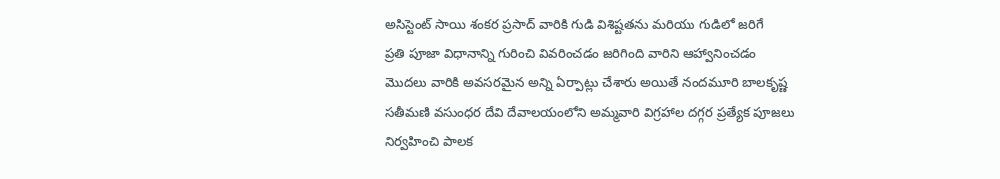అసిస్టెంట్ సాయి శంకర ప్రసాద్ వారికి గుడి విశిష్టతను మరియు గుడిలో జరిగే
ప్రతి పూజా విధానాన్ని గురించి వివరించడం జరిగింది వారిని ఆహ్వానించడం
మొదలు వారికి అవసరమైన అన్ని ఏర్పాట్లు చేశారు అయితే నందమూరి బాలకృష్ణ
సతీమణి వసుంధర దేవి దేవాలయంలోని అమ్మవారి విగ్రహాల దగ్గర ప్రత్యేక పూజలు
నిర్వహించి పాలక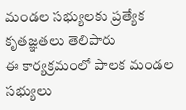మండల సభ్యులకు ప్రత్యేక కృతజ్ఞతలు తెలిపారు
ఈ కార్యక్రమంలో పాలక మండల సభ్యులు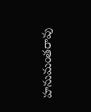హనుమంతరావు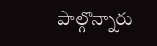పాల్గొన్నారు